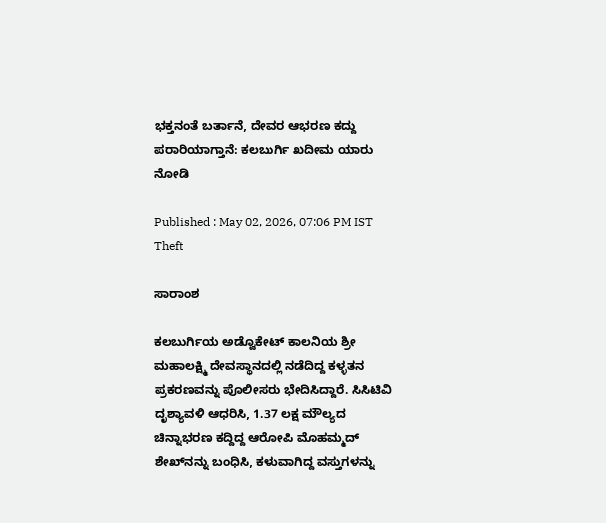ಭಕ್ತನಂತೆ ಬರ್ತಾನೆ, ದೇವರ ಆಭರಣ ಕದ್ದು ಪರಾರಿಯಾಗ್ತಾನೆ: ಕಲಬುರ್ಗಿ ಖದೀಮ ಯಾರು ನೋಡಿ

Published : May 02, 2026, 07:06 PM IST
Theft

ಸಾರಾಂಶ

ಕಲಬುರ್ಗಿಯ ಅಡ್ವೊಕೇಟ್ ಕಾಲನಿಯ ಶ್ರೀ ಮಹಾಲಕ್ಷ್ಮಿ ದೇವಸ್ಥಾನದಲ್ಲಿ ನಡೆದಿದ್ದ ಕಳ್ಳತನ ಪ್ರಕರಣವನ್ನು ಪೊಲೀಸರು ಭೇದಿಸಿದ್ದಾರೆ. ಸಿಸಿಟಿವಿ ದೃಶ್ಯಾವಳಿ ಆಧರಿಸಿ, 1.37 ಲಕ್ಷ ಮೌಲ್ಯದ ಚಿನ್ನಾಭರಣ ಕದ್ದಿದ್ದ ಆರೋಪಿ ಮೊಹಮ್ಮದ್ ಶೇಖ್‌ನನ್ನು ಬಂಧಿಸಿ, ಕಳುವಾಗಿದ್ದ ವಸ್ತುಗಳನ್ನು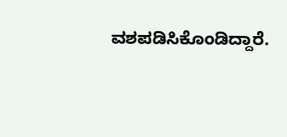ವಶಪಡಿಸಿಕೊಂಡಿದ್ದಾರೆ.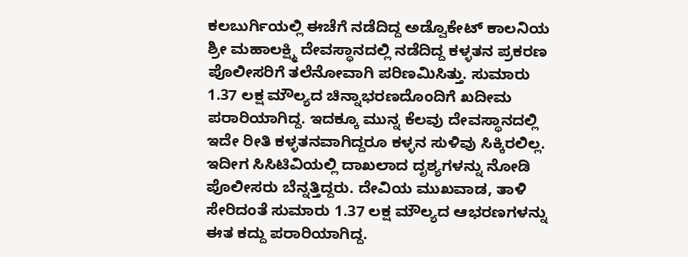ಕಲಬುರ್ಗಿಯಲ್ಲಿ ಈಚೆಗೆ ನಡೆದಿದ್ದ ಅಡ್ವೊಕೇಟ್ ಕಾಲನಿಯ ಶ್ರೀ ಮಹಾಲಕ್ಷ್ಮಿ ದೇವಸ್ಥಾನದಲ್ಲಿ ನಡೆದಿದ್ದ ಕಳ್ಳತನ ಪ್ರಕರಣ ಪೊಲೀಸರಿಗೆ ತಲೆನೋವಾಗಿ ಪರಿಣಮಿಸಿತ್ತು. ಸುಮಾರು 1.37 ಲಕ್ಷ ಮೌಲ್ಯದ ಚಿನ್ನಾಭರಣದೊಂದಿಗೆ ಖದೀಮ ಪರಾರಿಯಾಗಿದ್ದ. ಇದಕ್ಕೂ ಮುನ್ನ ಕೆಲವು ದೇವಸ್ಥಾನದಲ್ಲಿ ಇದೇ ರೀತಿ ಕಳ್ಳತನವಾಗಿದ್ದರೂ ಕಳ್ಳನ ಸುಳಿವು ಸಿಕ್ಕಿರಲಿಲ್ಲ. ಇದೀಗ ಸಿಸಿಟಿವಿಯಲ್ಲಿ ದಾಖಲಾದ ದೃಶ್ಯಗಳನ್ನು ನೋಡಿ ಪೊಲೀಸರು ಬೆನ್ನತ್ತಿದ್ದರು. ದೇವಿಯ ಮುಖವಾಡ, ತಾಳಿ ಸೇರಿದಂತೆ ಸುಮಾರು 1.37 ಲಕ್ಷ ಮೌಲ್ಯದ ಆಭರಣಗಳನ್ನು ಈತ ಕದ್ದು ಪರಾರಿಯಾಗಿದ್ದ.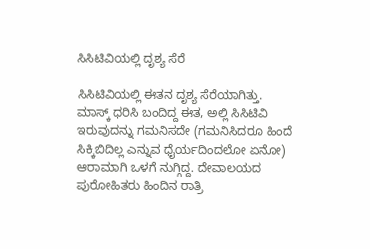ಸಿಸಿಟಿವಿಯಲ್ಲಿ ದೃಶ್ಯ ಸೆರೆ

ಸಿಸಿಟಿವಿಯಲ್ಲಿ ಈತನ ದೃಶ್ಯ ಸೆರೆಯಾಗಿತ್ತು. ಮಾಸ್ಕ್ ಧರಿಸಿ ಬಂದಿದ್ದ ಈತ, ಅಲ್ಲಿ ಸಿಸಿಟಿವಿ ಇರುವುದನ್ನು ಗಮನಿಸದೇ (ಗಮನಿಸಿದರೂ ಹಿಂದೆ ಸಿಕ್ಕಿಬಿದಿಲ್ಲ ಎನ್ನುವ ಧೈರ್ಯದಿಂದಲೋ ಏನೋ) ಆರಾಮಾಗಿ ಒಳಗೆ ನುಗ್ಗಿದ್ದ. ದೇವಾಲಯದ ಪುರೋಹಿತರು ಹಿಂದಿನ ರಾತ್ರಿ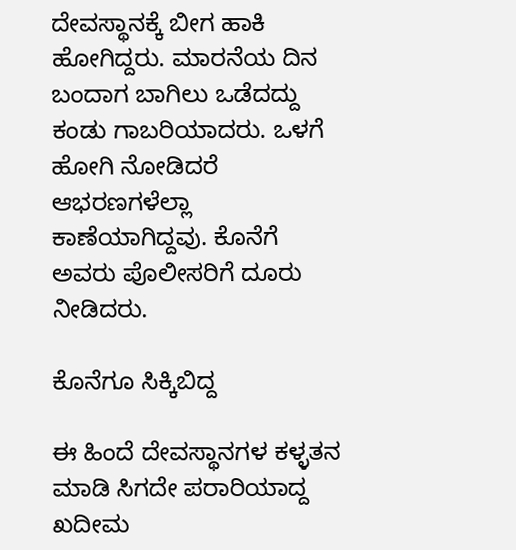ದೇವಸ್ಥಾನಕ್ಕೆ ಬೀಗ ಹಾಕಿ ಹೋಗಿದ್ದರು. ಮಾರನೆಯ ದಿನ ಬಂದಾಗ ಬಾಗಿಲು ಒಡೆದದ್ದು ಕಂಡು ಗಾಬರಿಯಾದರು. ಒಳಗೆ ಹೋಗಿ ನೋಡಿದರೆ ಆಭರಣಗಳೆಲ್ಲಾ ಕಾಣೆಯಾಗಿದ್ದವು. ಕೊನೆಗೆ ಅವರು ಪೊಲೀಸರಿಗೆ ದೂರು ನೀಡಿದರು.

ಕೊನೆಗೂ ಸಿಕ್ಕಿಬಿದ್ದ

ಈ ಹಿಂದೆ ದೇವಸ್ಥಾನಗಳ ಕಳ್ಳತನ ಮಾಡಿ ಸಿಗದೇ ಪರಾರಿಯಾದ್ದ ಖದೀಮ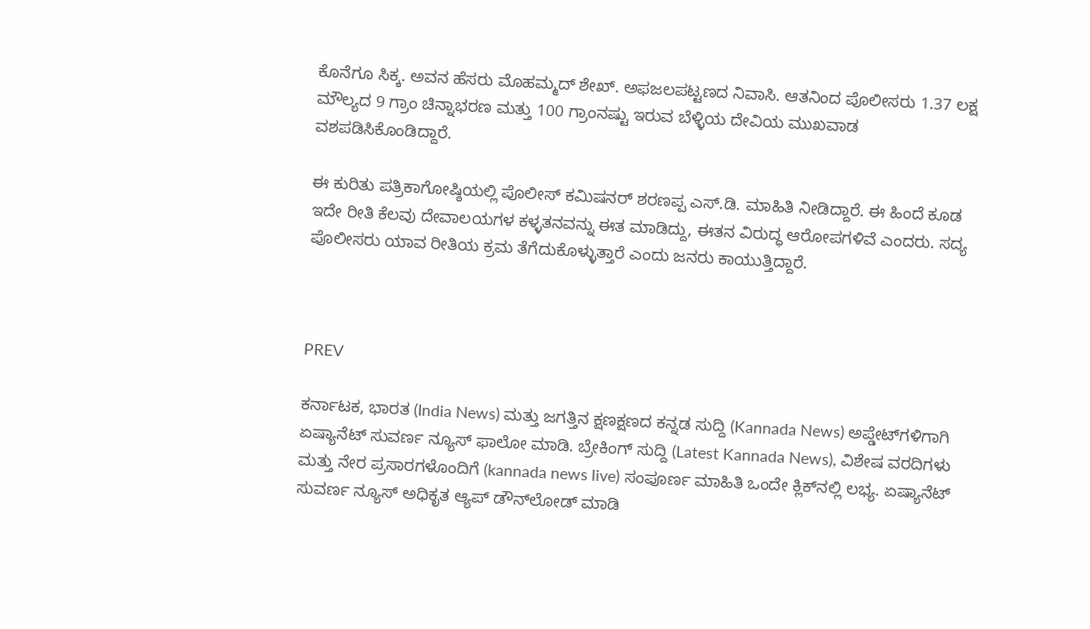ಕೊನೆಗೂ ಸಿಕ್ಕ. ಅವನ ಹೆಸರು ಮೊಹಮ್ಮದ್ ಶೇಖ್. ಅಫಜಲಪಟ್ಟಣದ ನಿವಾಸಿ. ಆತನಿಂದ ಪೊಲೀಸರು 1.37 ಲಕ್ಷ ಮೌಲ್ಯದ 9 ಗ್ರಾಂ ಚಿನ್ನಾಭರಣ ಮತ್ತು 100 ಗ್ರಾಂನಷ್ಟು ಇರುವ ಬೆಳ್ಳಿಯ ದೇವಿಯ ಮುಖವಾಡ ವಶಪಡಿಸಿಕೊಂಡಿದ್ದಾರೆ.

ಈ ಕುರಿತು ಪತ್ರಿಕಾಗೋಷ್ಠಿಯಲ್ಲಿ ಪೊಲೀಸ್ ಕಮಿಷನರ್ ಶರಣಪ್ಪ ಎಸ್.ಡಿ. ಮಾಹಿತಿ ನೀಡಿದ್ದಾರೆ. ಈ ಹಿಂದೆ ಕೂಡ ಇದೇ ರೀತಿ ಕೆಲವು ದೇವಾಲಯಗಳ ಕಳ್ಳತನವನ್ನು ಈತ ಮಾಡಿದ್ದು, ಈತನ ವಿರುದ್ಧ ಆರೋಪಗಳಿವೆ ಎಂದರು. ಸದ್ಯ ಪೊಲೀಸರು ಯಾವ ರೀತಿಯ ಕ್ರಮ ತೆಗೆದುಕೊಳ್ಳುತ್ತಾರೆ ಎಂದು ಜನರು ಕಾಯುತ್ತಿದ್ದಾರೆ.



PREV

ಕರ್ನಾಟಕ, ಭಾರತ (India News) ಮತ್ತು ಜಗತ್ತಿನ ಕ್ಷಣಕ್ಷಣದ ಕನ್ನಡ ಸುದ್ದಿ (Kannada News) ಅಪ್ಡೇಟ್‌ಗಳಿಗಾಗಿ ಏಷ್ಯಾನೆಟ್ ಸುವರ್ಣ ನ್ಯೂಸ್‌ ಫಾಲೋ ಮಾಡಿ. ಬ್ರೇಕಿಂಗ್ ಸುದ್ದಿ (Latest Kannada News), ವಿಶೇಷ ವರದಿಗಳು ಮತ್ತು ನೇರ ಪ್ರಸಾರಗಳೊಂದಿಗೆ (kannada news live) ಸಂಪೂರ್ಣ ಮಾಹಿತಿ ಒಂದೇ ಕ್ಲಿಕ್‌ನಲ್ಲಿ ಲಭ್ಯ. ಏಷ್ಯಾನೆಟ್ ಸುವರ್ಣ ನ್ಯೂಸ್ ಅಧಿಕೃತ ಆ್ಯಪ್ ಡೌನ್‌ಲೋಡ್ ಮಾಡಿ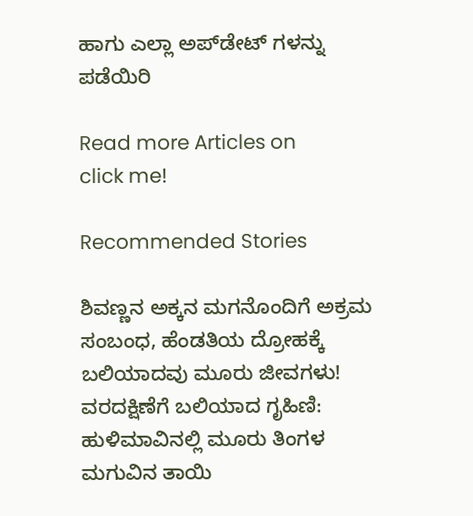ಹಾಗು ಎಲ್ಲಾ ಅಪ್‌ಡೇಟ್ ಗಳನ್ನು ಪಡೆಯಿರಿ

Read more Articles on
click me!

Recommended Stories

ಶಿವಣ್ಣನ ಅಕ್ಕನ ಮಗನೊಂದಿಗೆ ಅಕ್ರಮ ಸಂಬಂಧ, ಹೆಂಡತಿಯ ದ್ರೋಹಕ್ಕೆ ಬಲಿಯಾದವು ಮೂರು ಜೀವಗಳು!
ವರದಕ್ಷಿಣೆಗೆ ಬಲಿಯಾದ ಗೃಹಿಣಿ: ಹುಳಿಮಾವಿನಲ್ಲಿ ಮೂರು ತಿಂಗಳ ಮಗುವಿನ ತಾಯಿ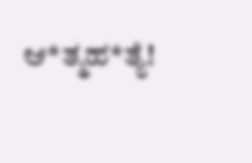ಆ*ತ್ಮಹ*ತ್ಯೆ!